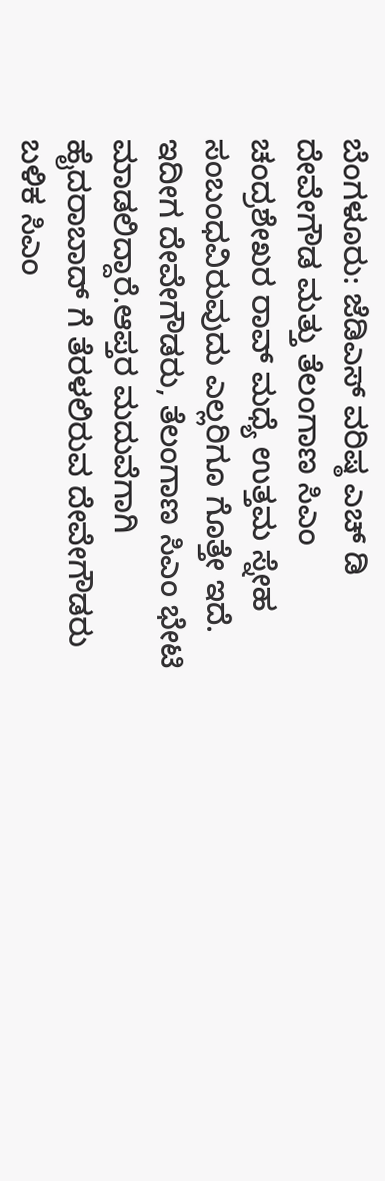ಬೆಂಗಳೂರು: ಜೆಡಿಎಸ್ ವರಿಷ್ಠ ಎಚ್ ಡಿ ದೇವೇಗೌಡ ಮತ್ತು ತೆಲಂಗಾಣ ಸಿಎಂ ಚಂದ್ರಶೇಖರ ರಾವ್ ಮಧ್ಯೆ ಉತ್ತಮ ಸ್ನೇಹ ಸಂಬಂಧವಿರುವುದು ಎಲ್ಲರಿಗೂ ಗೊತ್ತೇ ಇದೆ. ಇದೀಗ ದೇವೇಗೌಡರು, ತೆಲಂಗಾಣ ಸಿಎಂ ಭೇಟಿ ಮಾಡಲಿದ್ದಾರೆ.ಆಪ್ತರ ಮದುವೆಗಾಗಿ ಹೈದರಾಬಾದ್ ಗೆ ತೆರಳಲಿರುವ ದೇವೇಗೌಡರು ಬಳಿಕ ಸಿಎಂ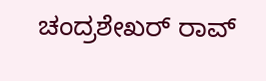ಚಂದ್ರಶೇಖರ್ ರಾವ್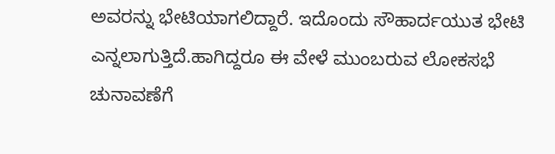ಅವರನ್ನು ಭೇಟಿಯಾಗಲಿದ್ದಾರೆ. ಇದೊಂದು ಸೌಹಾರ್ದಯುತ ಭೇಟಿ ಎನ್ನಲಾಗುತ್ತಿದೆ.ಹಾಗಿದ್ದರೂ ಈ ವೇಳೆ ಮುಂಬರುವ ಲೋಕಸಭೆ ಚುನಾವಣೆಗೆ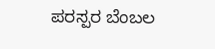ಪರಸ್ಪರ ಬೆಂಬಲ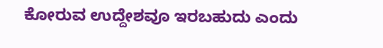ಕೋರುವ ಉದ್ದೇಶವೂ ಇರಬಹುದು ಎಂದು